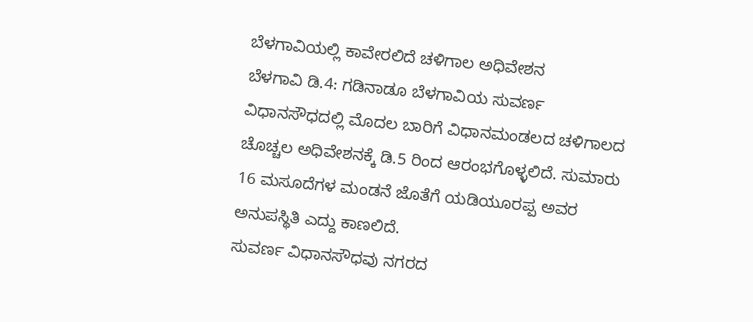ಬೆಳಗಾವಿಯಲ್ಲಿ ಕಾವೇರಲಿದೆ ಚಳಿಗಾಲ ಅಧಿವೇಶನ
ಬೆಳಗಾವಿ ಡಿ.4: ಗಡಿನಾಡೂ ಬೆಳಗಾವಿಯ ಸುವರ್ಣ ವಿಧಾನಸೌಧದಲ್ಲಿ ಮೊದಲ ಬಾರಿಗೆ ವಿಧಾನಮಂಡಲದ ಚಳಿಗಾಲದ ಚೊಚ್ಚಲ ಅಧಿವೇಶನಕ್ಕೆ ಡಿ.5 ರಿಂದ ಆರಂಭಗೊಳ್ಳಲಿದೆ. ಸುಮಾರು 16 ಮಸೂದೆಗಳ ಮಂಡನೆ ಜೊತೆಗೆ ಯಡಿಯೂರಪ್ಪ ಅವರ ಅನುಪಸ್ಥಿತಿ ಎದ್ದು ಕಾಣಲಿದೆ.
ಸುವರ್ಣ ವಿಧಾನಸೌಧವು ನಗರದ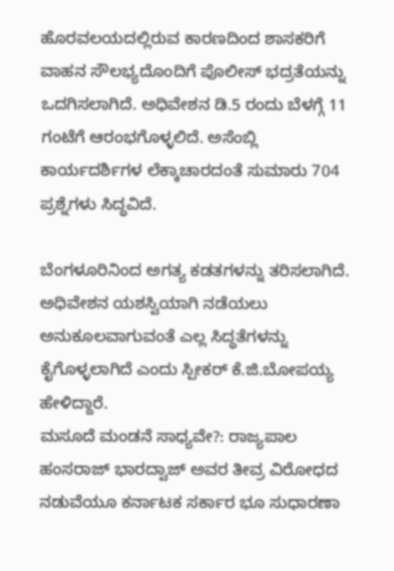ಹೊರವಲಯದಲ್ಲಿರುವ ಕಾರಣದಿಂದ ಶಾಸಕರಿಗೆ ವಾಹನ ಸೌಲಭ್ಯದೊಂದಿಗೆ ಪೊಲೀಸ್ ಭದ್ರತೆಯನ್ನು ಒದಗಿಸಲಾಗಿದೆ. ಅಧಿವೇಶನ ಡಿ.5 ರಂದು ಬೆಳಗ್ಗೆ 11 ಗಂಟೆಗೆ ಆರಂಭಗೊಳ್ಳಲಿದೆ. ಅಸೆಂಬ್ಲಿ ಕಾರ್ಯದರ್ಶಿಗಳ ಲೆಕ್ಕಾಚಾರದಂತೆ ಸುಮಾರು 704 ಪ್ರಶ್ನೆಗಳು ಸಿದ್ಧವಿದೆ.

ಬೆಂಗಳೂರಿನಿಂದ ಅಗತ್ಯ ಕಡತಗಳನ್ನು ತರಿಸಲಾಗಿದೆ. ಅಧಿವೇಶನ ಯಶಸ್ವಿಯಾಗಿ ನಡೆಯಲು ಅನುಕೂಲವಾಗುವಂತೆ ಎಲ್ಲ ಸಿದ್ಧತೆಗಳನ್ನು ಕೈಗೊಳ್ಳಲಾಗಿದೆ ಎಂದು ಸ್ಪೀಕರ್ ಕೆ.ಜಿ.ಬೋಪಯ್ಯ ಹೇಳಿದ್ದಾರೆ.
ಮಸೂದೆ ಮಂಡನೆ ಸಾಧ್ಯವೇ?: ರಾಜ್ಯಪಾಲ ಹಂಸರಾಜ್ ಭಾರದ್ವಾಜ್ ಅವರ ತೀವ್ರ ವಿರೋಧದ ನಡುವೆಯೂ ಕರ್ನಾಟಕ ಸರ್ಕಾರ ಭೂ ಸುಧಾರಣಾ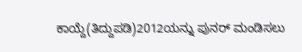ಕಾಯ್ದೆ(ತಿದ್ದುಪಡಿ)2012ಯನ್ನು ಪುನರ್ ಮಂಡಿಸಲು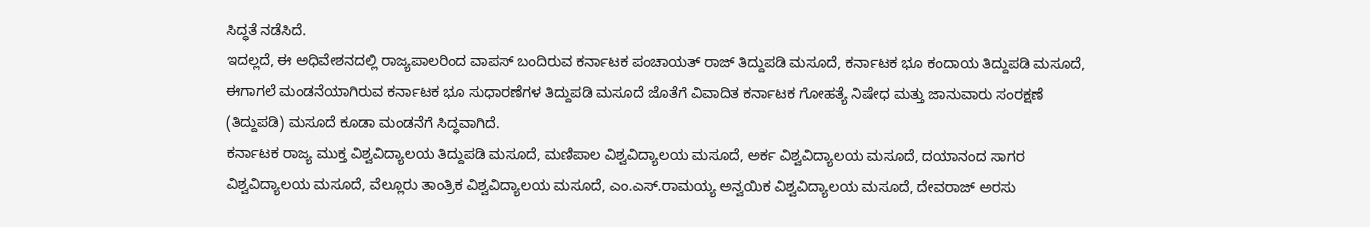ಸಿದ್ಧತೆ ನಡೆಸಿದೆ.
ಇದಲ್ಲದೆ, ಈ ಅಧಿವೇಶನದಲ್ಲಿ ರಾಜ್ಯಪಾಲರಿಂದ ವಾಪಸ್ ಬಂದಿರುವ ಕರ್ನಾಟಕ ಪಂಚಾಯತ್ ರಾಜ್ ತಿದ್ದುಪಡಿ ಮಸೂದೆ, ಕರ್ನಾಟಕ ಭೂ ಕಂದಾಯ ತಿದ್ದುಪಡಿ ಮಸೂದೆ, ಈಗಾಗಲೆ ಮಂಡನೆಯಾಗಿರುವ ಕರ್ನಾಟಕ ಭೂ ಸುಧಾರಣೆಗಳ ತಿದ್ದುಪಡಿ ಮಸೂದೆ ಜೊತೆಗೆ ವಿವಾದಿತ ಕರ್ನಾಟಕ ಗೋಹತ್ಯೆ ನಿಷೇಧ ಮತ್ತು ಜಾನುವಾರು ಸಂರಕ್ಷಣೆ (ತಿದ್ದುಪಡಿ) ಮಸೂದೆ ಕೂಡಾ ಮಂಡನೆಗೆ ಸಿದ್ಧವಾಗಿದೆ.
ಕರ್ನಾಟಕ ರಾಜ್ಯ ಮುಕ್ತ ವಿಶ್ವವಿದ್ಯಾಲಯ ತಿದ್ದುಪಡಿ ಮಸೂದೆ, ಮಣಿಪಾಲ ವಿಶ್ವವಿದ್ಯಾಲಯ ಮಸೂದೆ, ಅರ್ಕ ವಿಶ್ವವಿದ್ಯಾಲಯ ಮಸೂದೆ, ದಯಾನಂದ ಸಾಗರ ವಿಶ್ವವಿದ್ಯಾಲಯ ಮಸೂದೆ, ವೆಲ್ಲೂರು ತಾಂತ್ರಿಕ ವಿಶ್ವವಿದ್ಯಾಲಯ ಮಸೂದೆ, ಎಂ.ಎಸ್.ರಾಮಯ್ಯ ಅನ್ವಯಿಕ ವಿಶ್ವವಿದ್ಯಾಲಯ ಮಸೂದೆ, ದೇವರಾಜ್ ಅರಸು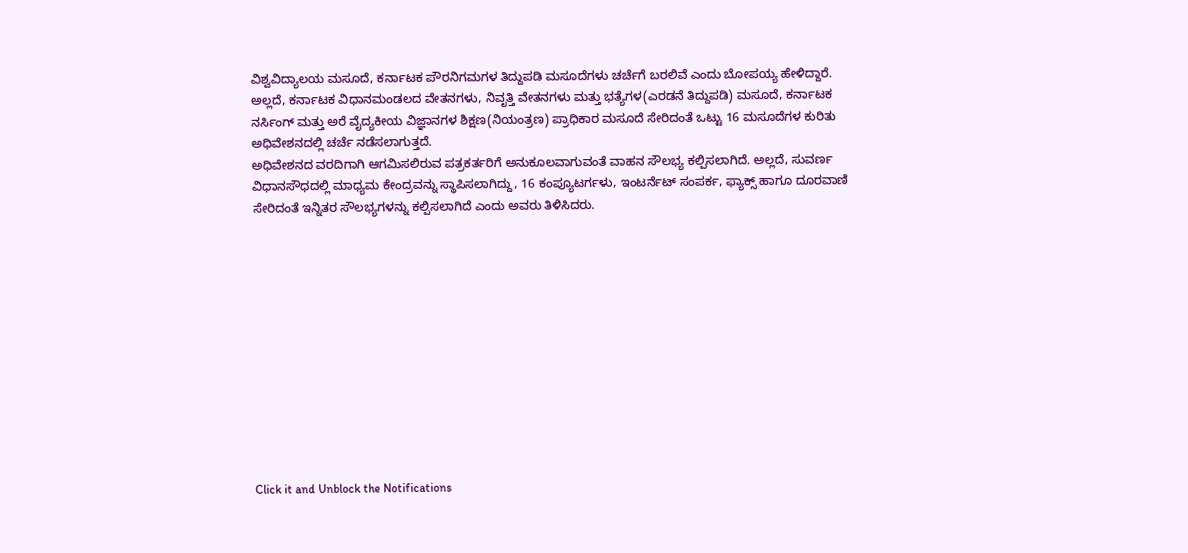ವಿಶ್ವವಿದ್ಯಾಲಯ ಮಸೂದೆ, ಕರ್ನಾಟಕ ಪೌರನಿಗಮಗಳ ತಿದ್ದುಪಡಿ ಮಸೂದೆಗಳು ಚರ್ಚೆಗೆ ಬರಲಿವೆ ಎಂದು ಬೋಪಯ್ಯ ಹೇಳಿದ್ದಾರೆ.
ಅಲ್ಲದೆ, ಕರ್ನಾಟಕ ವಿಧಾನಮಂಡಲದ ವೇತನಗಳು, ನಿವೃತ್ತಿ ವೇತನಗಳು ಮತ್ತು ಭತ್ಯೆಗಳ(ಎರಡನೆ ತಿದ್ದುಪಡಿ) ಮಸೂದೆ, ಕರ್ನಾಟಕ ನರ್ಸಿಂಗ್ ಮತ್ತು ಅರೆ ವೈದ್ಯಕೀಯ ವಿಜ್ಞಾನಗಳ ಶಿಕ್ಷಣ(ನಿಯಂತ್ರಣ) ಪ್ರಾಧಿಕಾರ ಮಸೂದೆ ಸೇರಿದಂತೆ ಒಟ್ಟು 16 ಮಸೂದೆಗಳ ಕುರಿತು ಅಧಿವೇಶನದಲ್ಲಿ ಚರ್ಚೆ ನಡೆಸಲಾಗುತ್ತದೆ.
ಅಧಿವೇಶನದ ವರದಿಗಾಗಿ ಆಗಮಿಸಲಿರುವ ಪತ್ರಕರ್ತರಿಗೆ ಅನುಕೂಲವಾಗುವಂತೆ ವಾಹನ ಸೌಲಭ್ಯ ಕಲ್ಪಿಸಲಾಗಿದೆ. ಅಲ್ಲದೆ, ಸುವರ್ಣ ವಿಧಾನಸೌಧದಲ್ಲಿ ಮಾಧ್ಯಮ ಕೇಂದ್ರವನ್ನು ಸ್ಥಾಪಿಸಲಾಗಿದ್ದು, 16 ಕಂಪ್ಯೂಟರ್ಗಳು, ಇಂಟರ್ನೆಟ್ ಸಂಪರ್ಕ, ಫ್ಯಾಕ್ಸ್ ಹಾಗೂ ದೂರವಾಣಿ ಸೇರಿದಂತೆ ಇನ್ನಿತರ ಸೌಲಭ್ಯಗಳನ್ನು ಕಲ್ಪಿಸಲಾಗಿದೆ ಎಂದು ಅವರು ತಿಳಿಸಿದರು.












Click it and Unblock the Notifications